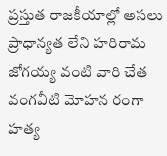ప్రస్తుత రాజకీయాల్లో అసలు ప్రాధాన్యత లేని హరిరామ జోగయ్య వంటి వారి చేత వంగవీటి మోహన రంగా హత్య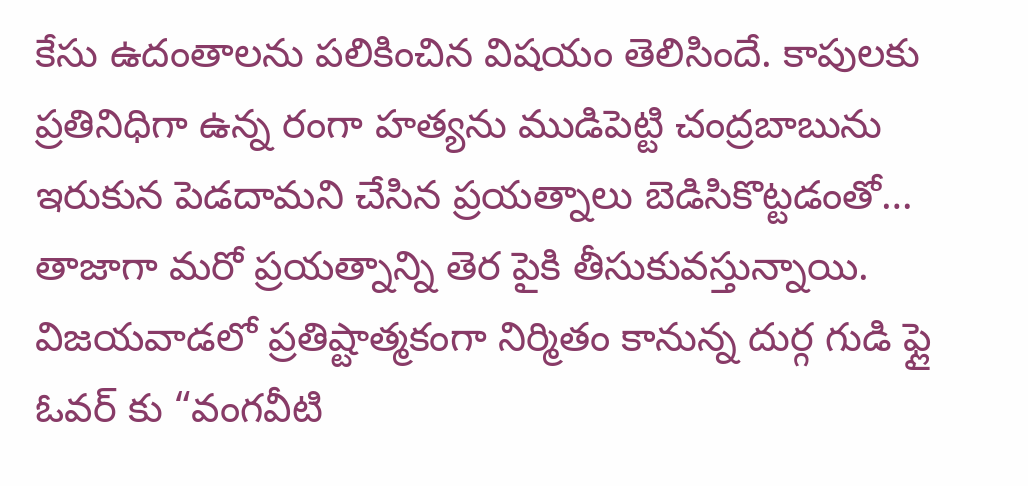కేసు ఉదంతాలను పలికించిన విషయం తెలిసిందే. కాపులకు ప్రతినిధిగా ఉన్న రంగా హత్యను ముడిపెట్టి చంద్రబాబును ఇరుకున పెడదామని చేసిన ప్రయత్నాలు బెడిసికొట్టడంతో… తాజాగా మరో ప్రయత్నాన్ని తెర పైకి తీసుకువస్తున్నాయి.
విజయవాడలో ప్రతిష్టాత్మకంగా నిర్మితం కానున్న దుర్గ గుడి ఫ్లై ఓవర్ కు “వంగవీటి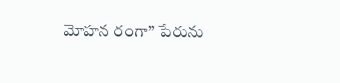మోహన రంగా” పేరును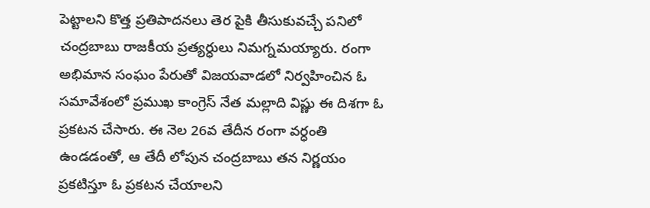పెట్టాలని కొత్త ప్రతిపాదనలు తెర పైకి తీసుకువచ్చే పనిలో చంద్రబాబు రాజకీయ ప్రత్యర్ధులు నిమగ్నమయ్యారు. రంగా అభిమాన సంఘం పేరుతో విజయవాడలో నిర్వహించిన ఓ సమావేశంలో ప్రముఖ కాంగ్రెస్ నేత మల్లాది విష్ణు ఈ దిశగా ఓ ప్రకటన చేసారు. ఈ నెల 26వ తేదీన రంగా వర్ధంతి ఉండడంతో, ఆ తేదీ లోపున చంద్రబాబు తన నిర్ణయం ప్రకటిస్తూ ఓ ప్రకటన చేయాలని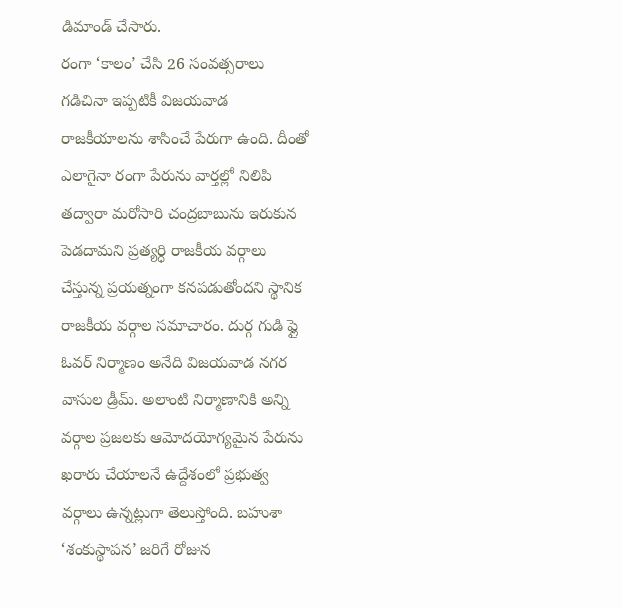డిమాండ్ చేసారు.
రంగా ‘కాలం’ చేసి 26 సంవత్సరాలు గడిచినా ఇప్పటికీ విజయవాడ రాజకీయాలను శాసించే పేరుగా ఉంది. దీంతో ఎలాగైనా రంగా పేరును వార్తల్లో నిలిపి తద్వారా మరోసారి చంద్రబాబును ఇరుకున పెడదామని ప్రత్యర్ధి రాజకీయ వర్గాలు చేస్తున్న ప్రయత్నంగా కనపడుతోందని స్థానిక రాజకీయ వర్గాల సమాచారం. దుర్గ గుడి ఫ్లై ఓవర్ నిర్మాణం అనేది విజయవాడ నగర వాసుల డ్రీమ్. అలాంటి నిర్మాణానికి అన్ని వర్గాల ప్రజలకు ఆమోదయోగ్యమైన పేరును ఖరారు చేయాలనే ఉద్దేశంలో ప్రభుత్వ వర్గాలు ఉన్నట్లుగా తెలుస్తోంది. బహుశా ‘శంకుస్థాపన’ జరిగే రోజున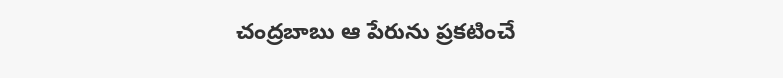చంద్రబాబు ఆ పేరును ప్రకటించే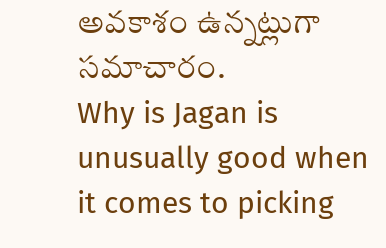అవకాశం ఉన్నట్లుగా సమాచారం.
Why is Jagan is unusually good when it comes to picking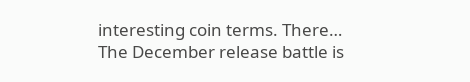interesting coin terms. There…
The December release battle is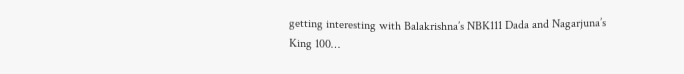getting interesting with Balakrishna’s NBK111 Dada and Nagarjuna’s King 100…